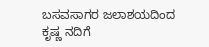ಬಸವಸಾಗರ ಜಲಾಶಯದಿಂದ ಕೃಷ್ಣ ನದಿಗೆ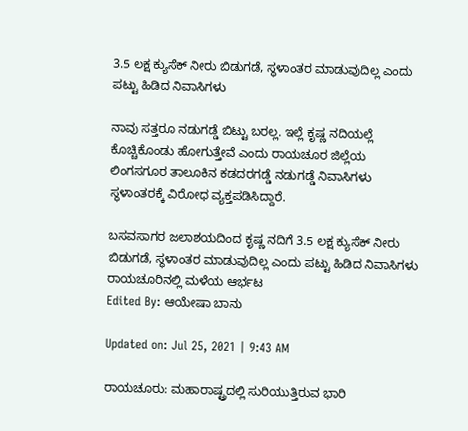3.5 ಲಕ್ಷ ಕ್ಯುಸೆಕ್ ನೀರು ಬಿಡುಗಡೆ, ಸ್ಥಳಾಂತರ ಮಾಡುವುದಿಲ್ಲ ಎಂದು ಪಟ್ಟು ಹಿಡಿದ ನಿವಾಸಿಗಳು

ನಾವು ಸತ್ತರೂ ನಡುಗಡ್ಡೆ ಬಿಟ್ಟು ಬರಲ್ಲ. ಇಲ್ಲೆ ಕೃಷ್ಣ ನದಿಯಲ್ಲೆ ಕೊಚ್ಚಿಕೊಂಡು ಹೋಗುತ್ತೇವೆ ಎಂದು ರಾಯಚೂರ ಜಿಲ್ಲೆಯ ಲಿಂಗಸಗೂರ ತಾಲೂಕಿನ ಕಡದರಗಡ್ಡೆ ನಡುಗಡ್ಡೆ ನಿವಾಸಿಗಳು ಸ್ಥಳಾಂತರಕ್ಕೆ ವಿರೋಧ ವ್ಯಕ್ತಪಡಿಸಿದ್ದಾರೆ.

ಬಸವಸಾಗರ ಜಲಾಶಯದಿಂದ ಕೃಷ್ಣ ನದಿಗೆ 3.5 ಲಕ್ಷ ಕ್ಯುಸೆಕ್ ನೀರು ಬಿಡುಗಡೆ, ಸ್ಥಳಾಂತರ ಮಾಡುವುದಿಲ್ಲ ಎಂದು ಪಟ್ಟು ಹಿಡಿದ ನಿವಾಸಿಗಳು
ರಾಯಚೂರಿನಲ್ಲಿ ಮಳೆಯ ಆರ್ಭಟ
Edited By: ಆಯೇಷಾ ಬಾನು

Updated on: Jul 25, 2021 | 9:43 AM

ರಾಯಚೂರು: ಮಹಾರಾಷ್ಟ್ರದಲ್ಲಿ ಸುರಿಯುತ್ತಿರುವ ಭಾರಿ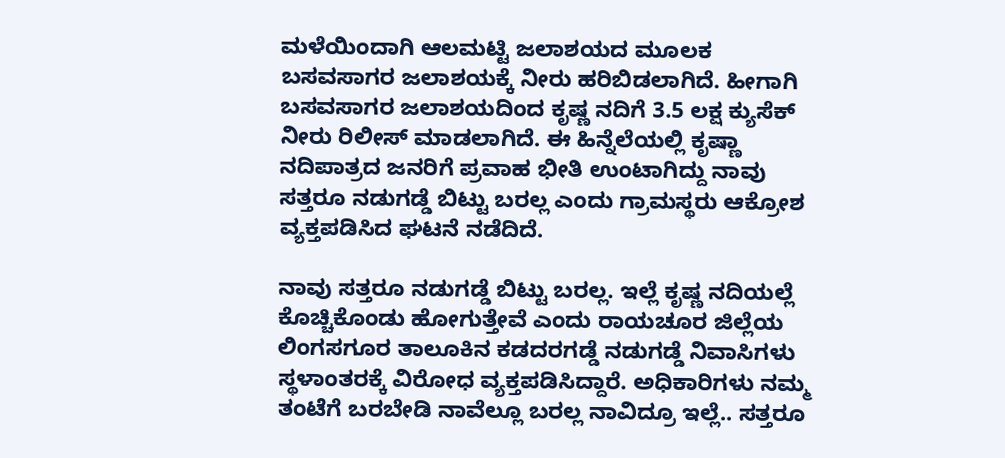ಮಳೆಯಿಂದಾಗಿ ಆಲಮಟ್ಟಿ ಜಲಾಶಯದ ಮೂಲಕ ಬಸವಸಾಗರ ಜಲಾಶಯಕ್ಕೆ ನೀರು ಹರಿಬಿಡಲಾಗಿದೆ. ಹೀಗಾಗಿ ಬಸವಸಾಗರ ಜಲಾಶಯದಿಂದ ಕೃಷ್ಣ ನದಿಗೆ 3.5 ಲಕ್ಷ ಕ್ಯುಸೆಕ್ ನೀರು ರಿಲೀಸ್ ಮಾಡಲಾಗಿದೆ. ಈ ಹಿನ್ನೆಲೆಯಲ್ಲಿ ಕೃಷ್ಣಾ ನದಿಪಾತ್ರದ ಜನರಿಗೆ ಪ್ರವಾಹ ಭೀತಿ ಉಂಟಾಗಿದ್ದು ನಾವು ಸತ್ತರೂ ನಡುಗಡ್ಡೆ ಬಿಟ್ಟು ಬರಲ್ಲ ಎಂದು ಗ್ರಾಮಸ್ಥರು ಆಕ್ರೋಶ ವ್ಯಕ್ತಪಡಿಸಿದ ಘಟನೆ ನಡೆದಿದೆ.

ನಾವು ಸತ್ತರೂ ನಡುಗಡ್ಡೆ ಬಿಟ್ಟು ಬರಲ್ಲ. ಇಲ್ಲೆ ಕೃಷ್ಣ ನದಿಯಲ್ಲೆ ಕೊಚ್ಚಿಕೊಂಡು ಹೋಗುತ್ತೇವೆ ಎಂದು ರಾಯಚೂರ ಜಿಲ್ಲೆಯ ಲಿಂಗಸಗೂರ ತಾಲೂಕಿನ ಕಡದರಗಡ್ಡೆ ನಡುಗಡ್ಡೆ ನಿವಾಸಿಗಳು ಸ್ಥಳಾಂತರಕ್ಕೆ ವಿರೋಧ ವ್ಯಕ್ತಪಡಿಸಿದ್ದಾರೆ. ಅಧಿಕಾರಿಗಳು ನಮ್ಮ ತಂಟೆಗೆ ಬರಬೇಡಿ ನಾವೆಲ್ಲೂ ಬರಲ್ಲ ನಾವಿದ್ರೂ ಇಲ್ಲೆ.. ಸತ್ತರೂ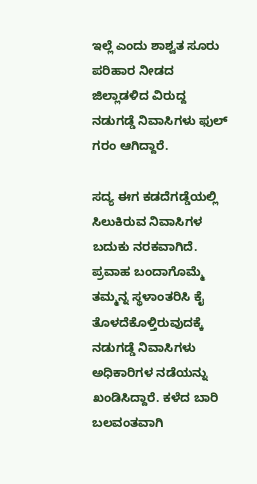ಇಲ್ಲೆ ಎಂದು ಶಾಶ್ವತ ಸೂರು ಪರಿಹಾರ ನೀಡದ ಜಿಲ್ಲಾಡಳಿದ ವಿರುದ್ದ ನಡುಗಡ್ಡೆ ನಿವಾಸಿಗಳು ಫುಲ್ ಗರಂ ಆಗಿದ್ದಾರೆ.

ಸದ್ಯ ಈಗ ಕಡದೆಗಡ್ಡೆಯಲ್ಲಿ ಸಿಲುಕಿರುವ ನಿವಾಸಿಗಳ ಬದುಕು ನರಕವಾಗಿದೆ. ಪ್ರವಾಹ ಬಂದಾಗೊಮ್ಮೆ ತಮ್ಮನ್ನ ಸ್ಥಳಾಂತರಿಸಿ ಕೈ ತೊಳದೆಕೊಳ್ತಿರುವುದಕ್ಕೆ ನಡುಗಡ್ಡೆ ನಿವಾಸಿಗಳು ಅಧಿಕಾರಿಗಳ ನಡೆಯನ್ನು ಖಂಡಿಸಿದ್ದಾರೆ. ಕಳೆದ ಬಾರಿ ಬಲವಂತವಾಗಿ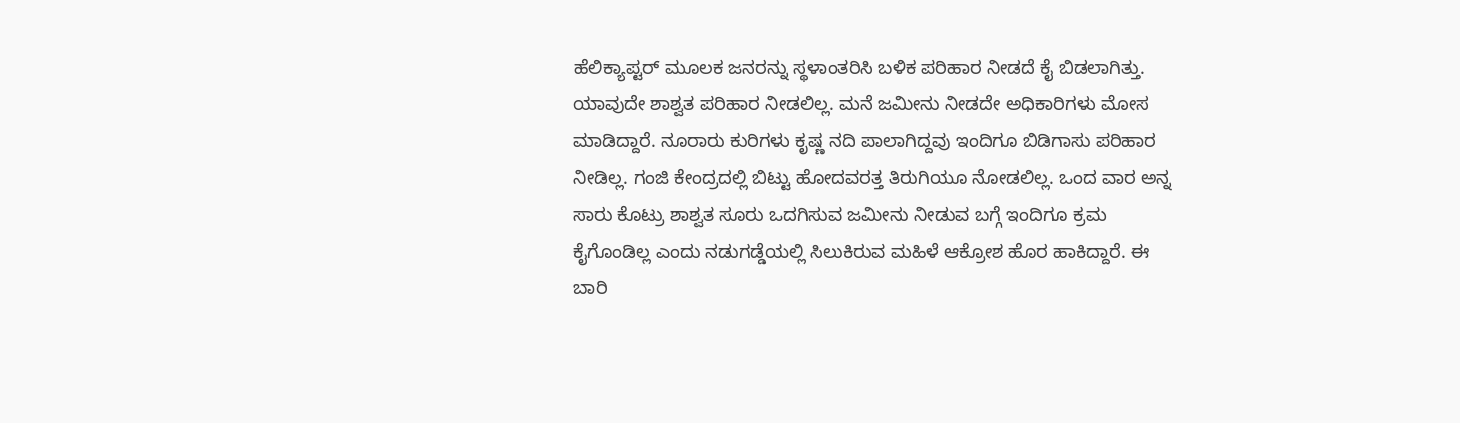ಹೆಲಿಕ್ಯಾಪ್ಟರ್ ಮೂಲಕ ಜನರನ್ನು ಸ್ಥಳಾಂತರಿಸಿ ಬಳಿಕ ಪರಿಹಾರ ನೀಡದೆ ಕೈ ಬಿಡಲಾಗಿತ್ತು. ಯಾವುದೇ ಶಾಶ್ವತ ಪರಿಹಾರ ನೀಡಲಿಲ್ಲ. ಮನೆ ಜಮೀನು ನೀಡದೇ ಅಧಿಕಾರಿಗಳು ಮೋಸ ಮಾಡಿದ್ದಾರೆ. ನೂರಾರು ಕುರಿಗಳು ಕೃಷ್ಣ ನದಿ ಪಾಲಾಗಿದ್ದವು ಇಂದಿಗೂ ಬಿಡಿಗಾಸು ಪರಿಹಾರ ನೀಡಿಲ್ಲ. ಗಂಜಿ ಕೇಂದ್ರದಲ್ಲಿ ಬಿಟ್ಟು ಹೋದವರತ್ತ ತಿರುಗಿಯೂ ನೋಡಲಿಲ್ಲ. ಒಂದ ವಾರ ಅನ್ನ ಸಾರು ಕೊಟ್ರು ಶಾಶ್ವತ ಸೂರು ಒದಗಿಸುವ ಜಮೀನು ನೀಡುವ ಬಗ್ಗೆ ಇಂದಿಗೂ ಕ್ರಮ ಕೈಗೊಂಡಿಲ್ಲ ಎಂದು ನಡುಗಡ್ಡೆಯಲ್ಲಿ ಸಿಲುಕಿರುವ ಮಹಿಳೆ ಆಕ್ರೋಶ ಹೊರ ಹಾಕಿದ್ದಾರೆ. ಈ ಬಾರಿ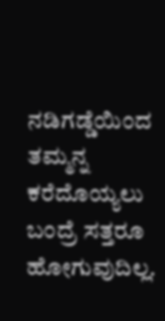ನಡಿಗಡ್ಡೆಯಿಂದ ತಮ್ಮನ್ನ ಕರೆದೊಯ್ಯಲು ಬಂದ್ರೆ ಸತ್ತರೂ ಹೋಗುವುದಿಲ್ಲ.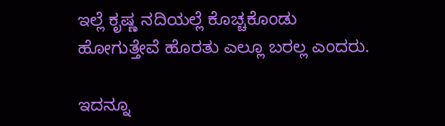ಇಲ್ಲೆ ಕೃಷ್ಣ ನದಿಯಲ್ಲೆ ಕೊಚ್ಚಕೊಂಡು ಹೋಗುತ್ತೇವೆ ಹೊರತು ಎಲ್ಲೂ ಬರಲ್ಲ ಎಂದರು.

ಇದನ್ನೂ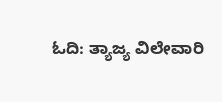ಓದಿ: ತ್ಯಾಜ್ಯ ವಿಲೇವಾರಿ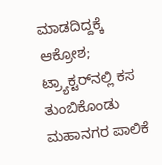ಮಾಡದಿದ್ದಕ್ಕೆ ಆಕ್ರೋಶ; ಟ್ರ್ಯಾಕ್ಟರ್‌ನಲ್ಲಿ ಕಸ ತುಂಬಿಕೊಂಡು ಮಹಾನಗರ ಪಾಲಿಕೆ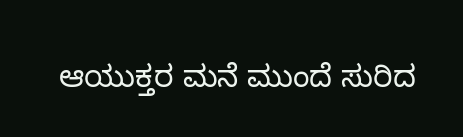ಆಯುಕ್ತರ ಮನೆ ಮುಂದೆ ಸುರಿದ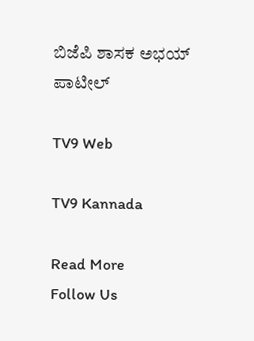ಬಿಜೆಪಿ ಶಾಸಕ ಅಭಯ್ ಪಾಟೀಲ್

TV9 Web

TV9 Kannada

Read More
Follow Us